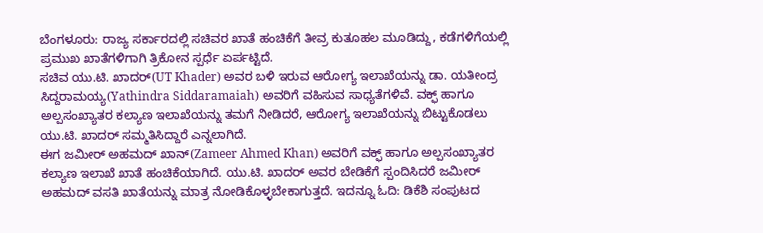ಬೆಂಗಳೂರು: ರಾಜ್ಯ ಸರ್ಕಾರದಲ್ಲಿ ಸಚಿವರ ಖಾತೆ ಹಂಚಿಕೆಗೆ ತೀವ್ರ ಕುತೂಹಲ ಮೂಡಿದ್ದು, ಕಡೆಗಳಿಗೆಯಲ್ಲಿ ಪ್ರಮುಖ ಖಾತೆಗಳಿಗಾಗಿ ತ್ರಿಕೋನ ಸ್ಪರ್ಧೆ ಏರ್ಪಟ್ಟಿದೆ.
ಸಚಿವ ಯು.ಟಿ. ಖಾದರ್(UT Khader) ಅವರ ಬಳಿ ಇರುವ ಆರೋಗ್ಯ ಇಲಾಖೆಯನ್ನು ಡಾ. ಯತೀಂದ್ರ ಸಿದ್ದರಾಮಯ್ಯ(Yathindra Siddaramaiah) ಅವರಿಗೆ ವಹಿಸುವ ಸಾಧ್ಯತೆಗಳಿವೆ. ವಕ್ಫ್ ಹಾಗೂ ಅಲ್ಪಸಂಖ್ಯಾತರ ಕಲ್ಯಾಣ ಇಲಾಖೆಯನ್ನು ತಮಗೆ ನೀಡಿದರೆ, ಆರೋಗ್ಯ ಇಲಾಖೆಯನ್ನು ಬಿಟ್ಟುಕೊಡಲು ಯು.ಟಿ. ಖಾದರ್ ಸಮ್ಮತಿಸಿದ್ದಾರೆ ಎನ್ನಲಾಗಿದೆ.
ಈಗ ಜಮೀರ್ ಅಹಮದ್ ಖಾನ್(Zameer Ahmed Khan) ಅವರಿಗೆ ವಕ್ಫ್ ಹಾಗೂ ಅಲ್ಪಸಂಖ್ಯಾತರ ಕಲ್ಯಾಣ ಇಲಾಖೆ ಖಾತೆ ಹಂಚಿಕೆಯಾಗಿದೆ. ಯು.ಟಿ. ಖಾದರ್ ಅವರ ಬೇಡಿಕೆಗೆ ಸ್ಪಂದಿಸಿದರೆ ಜಮೀರ್ ಅಹಮದ್ ವಸತಿ ಖಾತೆಯನ್ನು ಮಾತ್ರ ನೋಡಿಕೊಳ್ಳಬೇಕಾಗುತ್ತದೆ. ಇದನ್ನೂ ಓದಿ: ಡಿಕೆಶಿ ಸಂಪುಟದ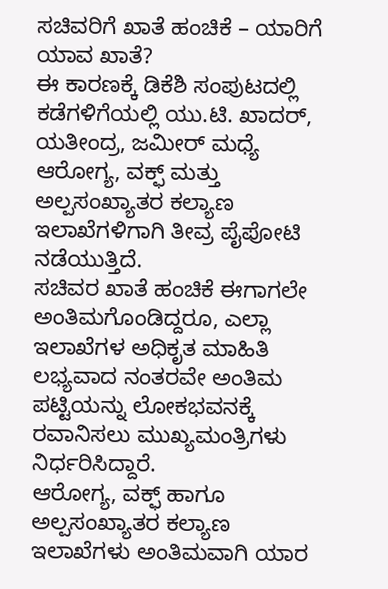ಸಚಿವರಿಗೆ ಖಾತೆ ಹಂಚಿಕೆ – ಯಾರಿಗೆ ಯಾವ ಖಾತೆ?
ಈ ಕಾರಣಕ್ಕೆ ಡಿಕೆಶಿ ಸಂಪುಟದಲ್ಲಿ ಕಡೆಗಳಿಗೆಯಲ್ಲಿ ಯು.ಟಿ. ಖಾದರ್, ಯತೀಂದ್ರ, ಜಮೀರ್ ಮಧ್ಯೆ ಆರೋಗ್ಯ, ವಕ್ಫ್ ಮತ್ತು ಅಲ್ಪಸಂಖ್ಯಾತರ ಕಲ್ಯಾಣ ಇಲಾಖೆಗಳಿಗಾಗಿ ತೀವ್ರ ಪೈಪೋಟಿ ನಡೆಯುತ್ತಿದೆ.
ಸಚಿವರ ಖಾತೆ ಹಂಚಿಕೆ ಈಗಾಗಲೇ ಅಂತಿಮಗೊಂಡಿದ್ದರೂ, ಎಲ್ಲಾ ಇಲಾಖೆಗಳ ಅಧಿಕೃತ ಮಾಹಿತಿ ಲಭ್ಯವಾದ ನಂತರವೇ ಅಂತಿಮ ಪಟ್ಟಿಯನ್ನು ಲೋಕಭವನಕ್ಕೆ ರವಾನಿಸಲು ಮುಖ್ಯಮಂತ್ರಿಗಳು ನಿರ್ಧರಿಸಿದ್ದಾರೆ.
ಆರೋಗ್ಯ, ವಕ್ಫ್ ಹಾಗೂ ಅಲ್ಪಸಂಖ್ಯಾತರ ಕಲ್ಯಾಣ ಇಲಾಖೆಗಳು ಅಂತಿಮವಾಗಿ ಯಾರ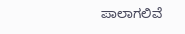ಪಾಲಾಗಲಿವೆ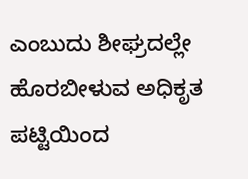ಎಂಬುದು ಶೀಘ್ರದಲ್ಲೇ ಹೊರಬೀಳುವ ಅಧಿಕೃತ ಪಟ್ಟಿಯಿಂದ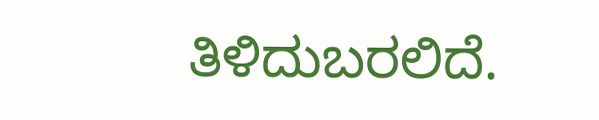ತಿಳಿದುಬರಲಿದೆ.